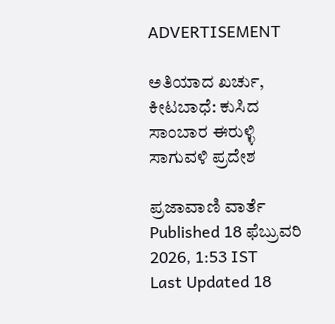ADVERTISEMENT

ಅತಿಯಾದ ಖರ್ಚು, ಕೀಟಬಾಧೆ: ಕುಸಿದ ಸಾಂಬಾರ ಈರುಳ್ಳಿ ಸಾಗುವಳಿ ಪ್ರದೇಶ

ಪ್ರಜಾವಾಣಿ ವಾರ್ತೆ
Published 18 ಫೆಬ್ರುವರಿ 2026, 1:53 IST
Last Updated 18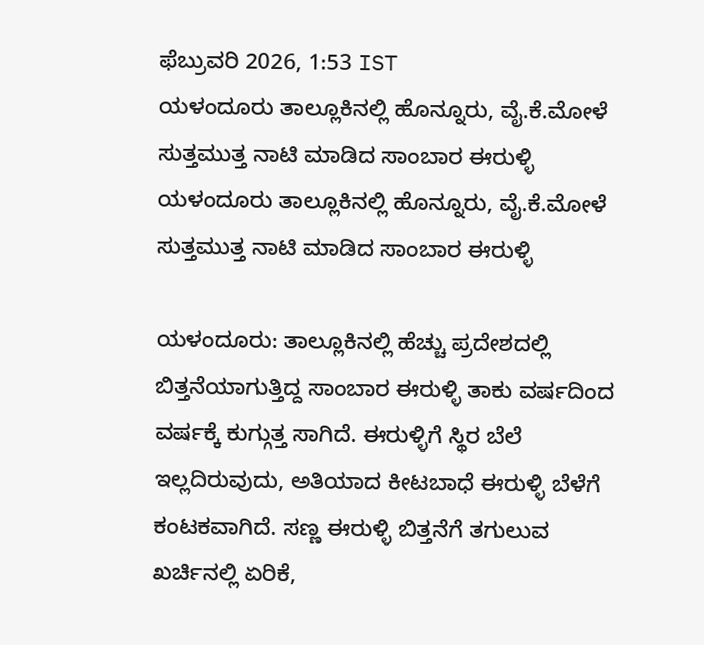ಫೆಬ್ರುವರಿ 2026, 1:53 IST
ಯಳಂದೂರು ತಾಲ್ಲೂಕಿನಲ್ಲಿ ಹೊನ್ನೂರು, ವೈ.ಕೆ.ಮೋಳೆ ಸುತ್ತಮುತ್ತ ನಾಟಿ ಮಾಡಿದ ಸಾಂಬಾರ ಈರುಳ್ಳಿ
ಯಳಂದೂರು ತಾಲ್ಲೂಕಿನಲ್ಲಿ ಹೊನ್ನೂರು, ವೈ.ಕೆ.ಮೋಳೆ ಸುತ್ತಮುತ್ತ ನಾಟಿ ಮಾಡಿದ ಸಾಂಬಾರ ಈರುಳ್ಳಿ

ಯಳಂದೂರು: ತಾಲ್ಲೂಕಿನಲ್ಲಿ ಹೆಚ್ಚು ಪ್ರದೇಶದಲ್ಲಿ ಬಿತ್ತನೆಯಾಗುತ್ತಿದ್ದ ಸಾಂಬಾರ ಈರುಳ್ಳಿ ತಾಕು ವರ್ಷದಿಂದ ವರ್ಷಕ್ಕೆ ಕುಗ್ಗುತ್ತ ಸಾಗಿದೆ. ಈರುಳ್ಳಿಗೆ ಸ್ಥಿರ ಬೆಲೆ ಇಲ್ಲದಿರುವುದು, ಅತಿಯಾದ ಕೀಟಬಾಧೆ ಈರುಳ್ಳಿ ಬೆಳೆಗೆ ಕಂಟಕವಾಗಿದೆ. ಸಣ್ಣ ಈರುಳ್ಳಿ ಬಿತ್ತನೆಗೆ ತಗುಲುವ ಖರ್ಚಿನಲ್ಲಿ ಏರಿಕೆ,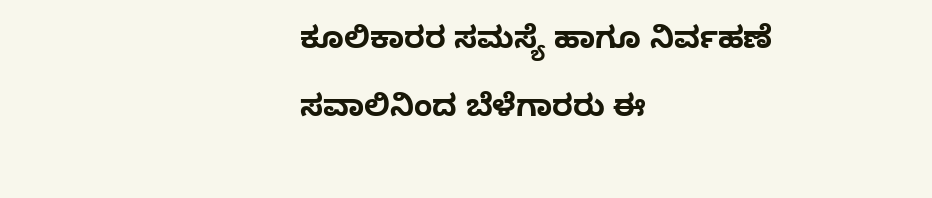ಕೂಲಿಕಾರರ ಸಮಸ್ಯೆ ಹಾಗೂ ನಿರ್ವಹಣೆ ಸವಾಲಿನಿಂದ ಬೆಳೆಗಾರರು ಈ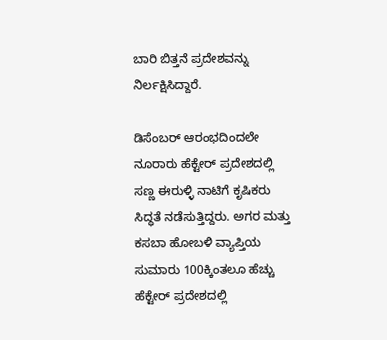ಬಾರಿ ಬಿತ್ತನೆ ಪ್ರದೇಶವನ್ನು ನಿರ್ಲಕ್ಷಿಸಿದ್ದಾರೆ.

ಡಿಸೆಂಬರ್ ಆರಂಭದಿಂದಲೇ ನೂರಾರು ಹೆಕ್ಟೇರ್ ಪ್ರದೇಶದಲ್ಲಿ ಸಣ್ಣ ಈರುಳ್ಳಿ ನಾಟಿಗೆ ಕೃಷಿಕರು ಸಿದ್ಧತೆ ನಡೆಸುತ್ತಿದ್ದರು. ಅಗರ ಮತ್ತು ಕಸಬಾ ಹೋಬಳಿ ವ್ಯಾಪ್ತಿಯ ಸುಮಾರು 100ಕ್ಕಿಂತಲೂ ಹೆಚ್ಚು ಹೆಕ್ಟೇರ್ ಪ್ರದೇಶದಲ್ಲಿ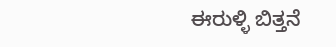ಈರುಳ್ಳಿ ಬಿತ್ತನೆ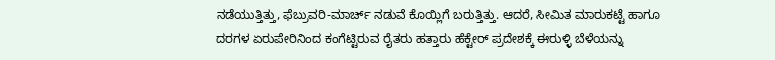ನಡೆಯುತ್ತಿತ್ತು, ಫೆಬ್ರುವರಿ-ಮಾರ್ಚ್ ನಡುವೆ ಕೊಯ್ಲಿಗೆ ಬರುತ್ತಿತ್ತು. ಆದರೆ, ಸೀಮಿತ ಮಾರುಕಟ್ಟೆ ಹಾಗೂ ದರಗಳ ಏರುಪೇರಿನಿಂದ ಕಂಗೆಟ್ಟಿರುವ ರೈತರು ಹತ್ತಾರು ಹೆಕ್ಟೇರ್ ಪ್ರದೇಶಕ್ಕೆ ಈರುಳ್ಳಿ ಬೆಳೆಯನ್ನು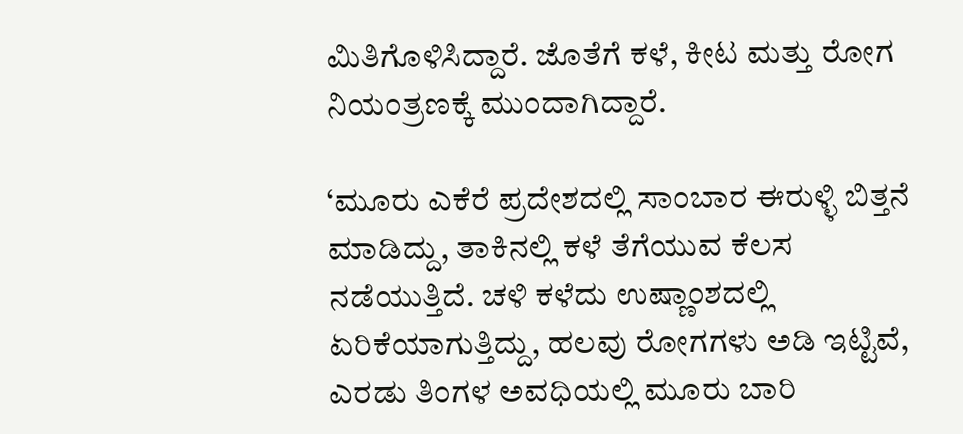ಮಿತಿಗೊಳಿಸಿದ್ದಾರೆ. ಜೊತೆಗೆ ಕಳೆ, ಕೀಟ ಮತ್ತು ರೋಗ ನಿಯಂತ್ರಣಕ್ಕೆ ಮುಂದಾಗಿದ್ದಾರೆ.

‘ಮೂರು ಎಕೆರೆ ಪ್ರದೇಶದಲ್ಲಿ ಸಾಂಬಾರ ಈರುಳ್ಳಿ ಬಿತ್ತನೆ ಮಾಡಿದ್ದು, ತಾಕಿನಲ್ಲಿ ಕಳೆ ತೆಗೆಯುವ ಕೆಲಸ ನಡೆಯುತ್ತಿದೆ. ಚಳಿ ಕಳೆದು ಉಷ್ಣಾಂಶದಲ್ಲಿ ಏರಿಕೆಯಾಗುತ್ತಿದ್ದು, ಹಲವು ರೋಗಗಳು ಅಡಿ ಇಟ್ಟಿವೆ, ಎರಡು ತಿಂಗಳ ಅವಧಿಯಲ್ಲಿ ಮೂರು ಬಾರಿ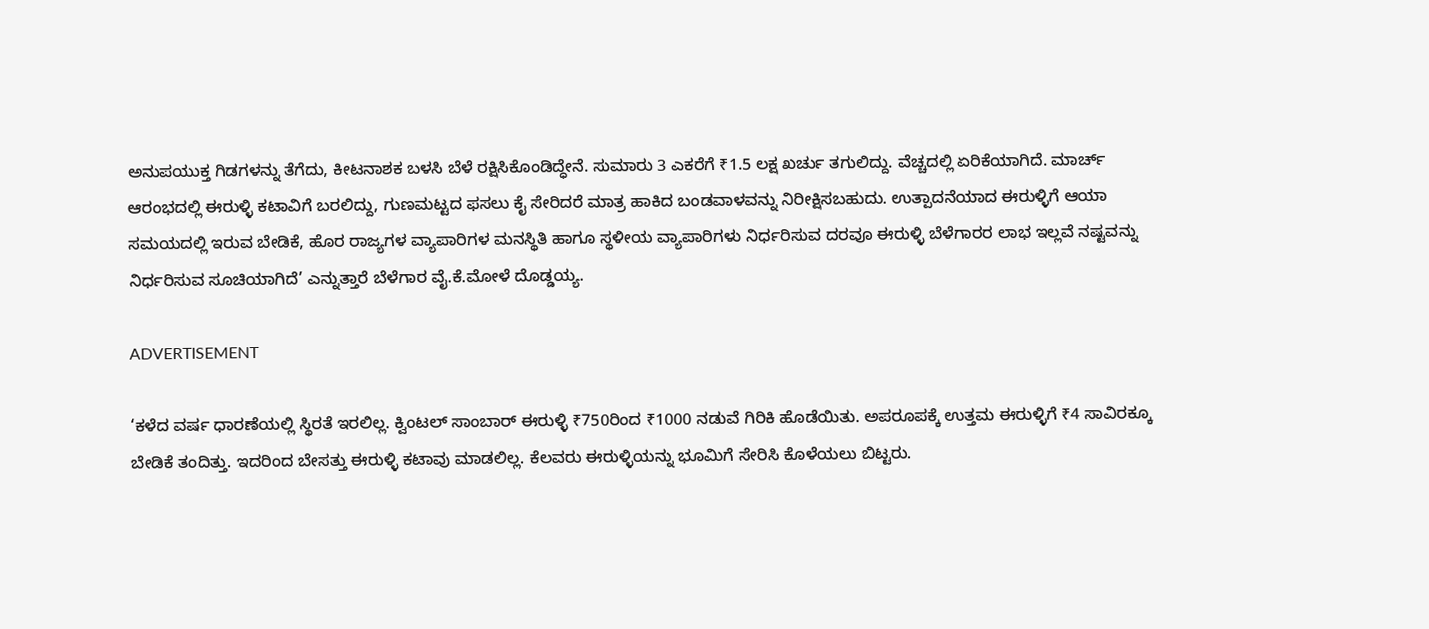ಅನುಪಯುಕ್ತ ಗಿಡಗಳನ್ನು ತೆಗೆದು, ಕೀಟನಾಶಕ ಬಳಸಿ ಬೆಳೆ ರಕ್ಷಿಸಿಕೊಂಡಿದ್ಧೇನೆ. ಸುಮಾರು 3 ಎಕರೆಗೆ ₹1.5 ಲಕ್ಷ ಖರ್ಚು ತಗುಲಿದ್ದು. ವೆಚ್ಚದಲ್ಲಿ ಏರಿಕೆಯಾಗಿದೆ. ಮಾರ್ಚ್ ಆರಂಭದಲ್ಲಿ ಈರುಳ್ಳಿ ಕಟಾವಿಗೆ ಬರಲಿದ್ದು, ಗುಣಮಟ್ಟದ ಫಸಲು ಕೈ ಸೇರಿದರೆ ಮಾತ್ರ ಹಾಕಿದ ಬಂಡವಾಳವನ್ನು ನಿರೀಕ್ಷಿಸಬಹುದು. ಉತ್ಪಾದನೆಯಾದ ಈರುಳ್ಳಿಗೆ ಆಯಾ ಸಮಯದಲ್ಲಿ ಇರುವ ಬೇಡಿಕೆ, ಹೊರ ರಾಜ್ಯಗಳ ವ್ಯಾಪಾರಿಗಳ ಮನಸ್ಥಿತಿ ಹಾಗೂ ಸ್ಥಳೀಯ ವ್ಯಾಪಾರಿಗಳು ನಿರ್ಧರಿಸುವ ದರವೂ ಈರುಳ್ಳಿ ಬೆಳೆಗಾರರ ಲಾಭ ಇಲ್ಲವೆ ನಷ್ಟವನ್ನು ನಿರ್ಧರಿಸುವ ಸೂಚಿಯಾಗಿದೆ’ ಎನ್ನುತ್ತಾರೆ ಬೆಳೆಗಾರ ವೈ.ಕೆ.ಮೋಳೆ ದೊಡ್ಡಯ್ಯ.

ADVERTISEMENT

‘ಕಳೆದ ವರ್ಷ ಧಾರಣೆಯಲ್ಲಿ ಸ್ಥಿರತೆ ಇರಲಿಲ್ಲ. ಕ್ವಿಂಟಲ್ ಸಾಂಬಾರ್ ಈರುಳ್ಳಿ ₹750ರಿಂದ ₹1000 ನಡುವೆ ಗಿರಿಕಿ ಹೊಡೆಯಿತು. ಅಪರೂಪಕ್ಕೆ ಉತ್ತಮ ಈರುಳ್ಳಿಗೆ ₹4 ಸಾವಿರಕ್ಕೂ ಬೇಡಿಕೆ ತಂದಿತ್ತು. ಇದರಿಂದ ಬೇಸತ್ತು ಈರುಳ್ಳಿ ಕಟಾವು ಮಾಡಲಿಲ್ಲ. ಕೆಲವರು ಈರುಳ್ಳಿಯನ್ನು ಭೂಮಿಗೆ ಸೇರಿಸಿ ಕೊಳೆಯಲು ಬಿಟ್ಟರು.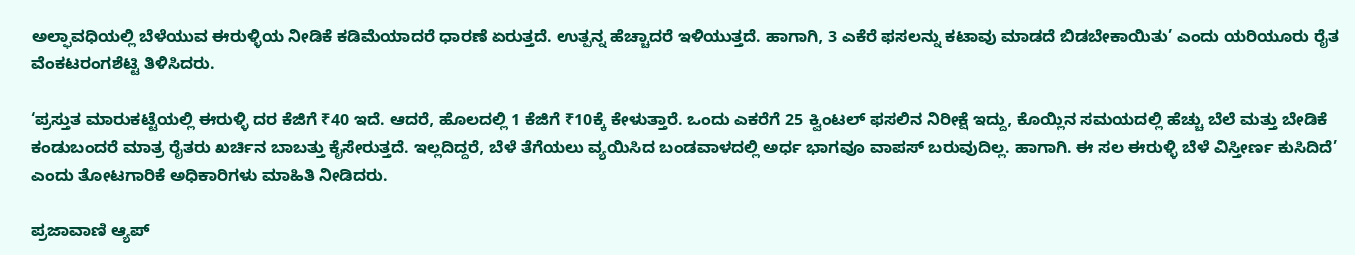ಅಲ್ಫಾವಧಿಯಲ್ಲಿ ಬೆಳೆಯುವ ಈರುಳ್ಳಿಯ ನೀಡಿಕೆ ಕಡಿಮೆಯಾದರೆ ಧಾರಣೆ ಏರುತ್ತದೆ. ಉತ್ಪನ್ನ ಹೆಚ್ಚಾದರೆ ಇಳಿಯುತ್ತದೆ. ಹಾಗಾಗಿ, 3 ಎಕೆರೆ ಫಸಲನ್ನು ಕಟಾವು ಮಾಡದೆ ಬಿಡಬೇಕಾಯಿತು’ ಎಂದು ಯರಿಯೂರು ರೈತ ವೆಂಕಟರಂಗಶೆಟ್ಟಿ ತಿಳಿಸಿದರು.

‘ಪ್ರಸ್ತುತ ಮಾರುಕಟ್ಟೆಯಲ್ಲಿ ಈರುಳ್ಳಿ ದರ ಕೆಜಿಗೆ ₹40 ಇದೆ. ಆದರೆ, ಹೊಲದಲ್ಲಿ 1 ಕೆಜಿಗೆ ₹10ಕ್ಕೆ ಕೇಳುತ್ತಾರೆ. ಒಂದು ಎಕರೆಗೆ 25 ಕ್ವಿಂಟಲ್ ಫಸಲಿನ ನಿರೀಕ್ಷೆ ಇದ್ದು, ಕೊಯ್ಲಿನ ಸಮಯದಲ್ಲಿ ಹೆಚ್ಚು ಬೆಲೆ ಮತ್ತು ಬೇಡಿಕೆ ಕಂಡುಬಂದರೆ ಮಾತ್ರ ರೈತರು ಖರ್ಚಿನ ಬಾಬತ್ತು ಕೈಸೇರುತ್ತದೆ. ಇಲ್ಲದಿದ್ದರೆ, ಬೆಳೆ ತೆಗೆಯಲು ವ್ಯಯಿಸಿದ ಬಂಡವಾಳದಲ್ಲಿ ಅರ್ಧ ಭಾಗವೂ ವಾಪಸ್ ಬರುವುದಿಲ್ಲ. ಹಾಗಾಗಿ. ಈ ಸಲ ಈರುಳ್ಳಿ ಬೆಳೆ ವಿಸ್ತೀರ್ಣ ಕುಸಿದಿದೆ’ ಎಂದು ತೋಟಗಾರಿಕೆ ಅಧಿಕಾರಿಗಳು ಮಾಹಿತಿ ನೀಡಿದರು.

ಪ್ರಜಾವಾಣಿ ಆ್ಯಪ್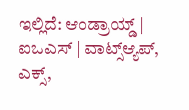ಇಲ್ಲಿದೆ: ಆಂಡ್ರಾಯ್ಡ್ | ಐಒಎಸ್ | ವಾಟ್ಸ್ಆ್ಯಪ್, ಎಕ್ಸ್,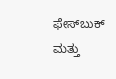ಫೇಸ್‌ಬುಕ್ ಮತ್ತು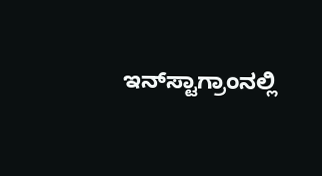ಇನ್‌ಸ್ಟಾಗ್ರಾಂನಲ್ಲಿ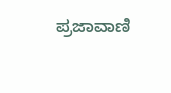ಪ್ರಜಾವಾಣಿ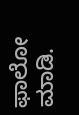ಫಾಲೋ ಮಾಡಿ.